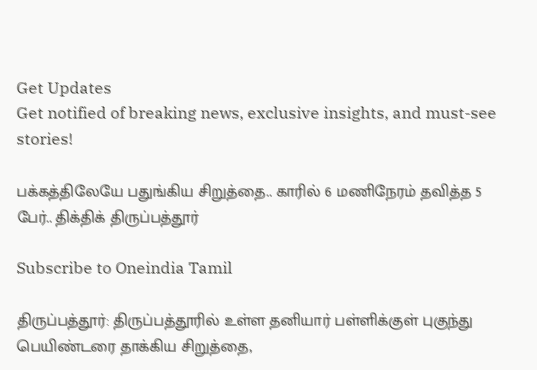Get Updates
Get notified of breaking news, exclusive insights, and must-see stories!

பக்கத்திலேயே பதுங்கிய சிறுத்தை.. காரில் 6 மணிநேரம் தவித்த 5 பேர்.. திக்திக் திருப்பத்தூர்

Subscribe to Oneindia Tamil

திருப்பத்தூர்: திருப்பத்தூரில் உள்ள தனியார் பள்ளிக்குள் புகுந்து பெயிண்டரை தாக்கிய சிறுத்தை,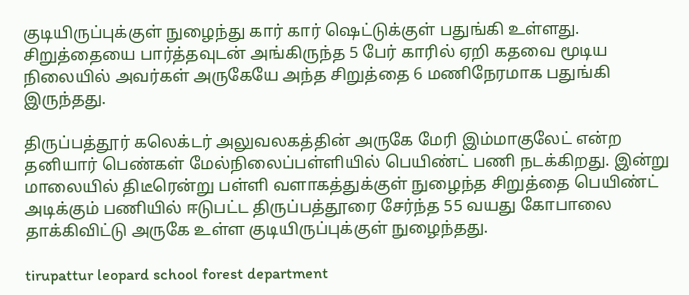குடியிருப்புக்குள் நுழைந்து கார் கார் ஷெட்டுக்குள் பதுங்கி உள்ளது. சிறுத்தையை பார்த்தவுடன் அங்கிருந்த 5 பேர் காரில் ஏறி கதவை மூடிய நிலையில் அவர்கள் அருகேயே அந்த சிறுத்தை 6 மணிநேரமாக பதுங்கி இருந்தது.

திருப்பத்தூர் கலெக்டர் அலுவலகத்தின் அருகே மேரி இம்மாகுலேட் என்ற தனியார் பெண்கள் மேல்நிலைப்பள்ளியில் பெயிண்ட் பணி நடக்கிறது. இன்று மாலையில் திடீரென்று பள்ளி வளாகத்துக்குள் நுழைந்த சிறுத்தை பெயிண்ட் அடிக்கும் பணியில் ஈடுபட்ட திருப்பத்தூரை சேர்ந்த 55 வயது கோபாலை தாக்கிவிட்டு அருகே உள்ள குடியிருப்புக்குள் நுழைந்தது.

tirupattur leopard school forest department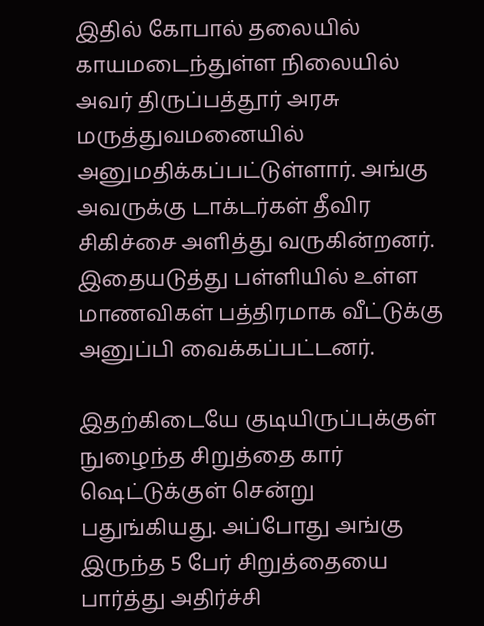இதில் கோபால் தலையில் காயமடைந்துள்ள நிலையில் அவர் திருப்பத்தூர் அரசு மருத்துவமனையில் அனுமதிக்கப்பட்டுள்ளார். அங்கு அவருக்கு டாக்டர்கள் தீவிர சிகிச்சை அளித்து வருகின்றனர். இதையடுத்து பள்ளியில் உள்ள மாணவிகள் பத்திரமாக வீட்டுக்கு அனுப்பி வைக்கப்பட்டனர்.

இதற்கிடையே குடியிருப்புக்குள் நுழைந்த சிறுத்தை கார் ஷெட்டுக்குள் சென்று பதுங்கியது. அப்போது அங்கு இருந்த 5 பேர் சிறுத்தையை பார்த்து அதிர்ச்சி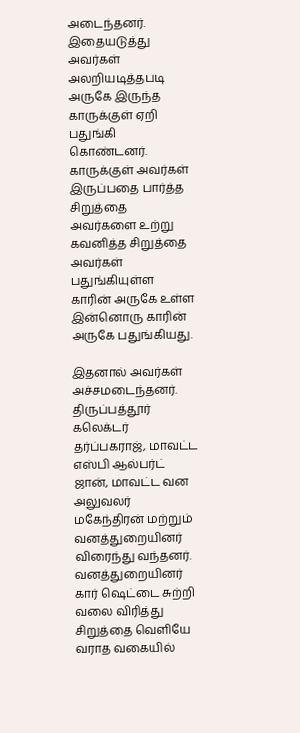அடைந்தனர். இதையடுத்து அவர்கள் அலறியடித்தபடி அருகே இருந்த காருக்குள் ஏறி பதுங்கி கொண்டனர். காருக்குள் அவர்கள் இருப்பதை பார்த்த சிறுத்தை அவர்களை உற்று கவனித்த சிறுத்தை அவர்கள் பதுங்கியுள்ள காரின் அருகே உள்ள இன்னொரு காரின் அருகே பதுங்கியது.

இதனால் அவர்கள் அச்சமடைந்தனர். திருப்பத்தூர் கலெக்டர் தர்ப்பகராஜ், மாவட்ட எஸ்பி ஆல்பர்ட் ஜான், மாவட்ட வன அலுவலர் மகேந்திரன் மற்றும் வனத்துறையினர் விரைந்து வந்தனர். வனத்துறையினர் கார் ஷெட்டை சுற்றி வலை விரித்து சிறுத்தை வெளியே வராத வகையில்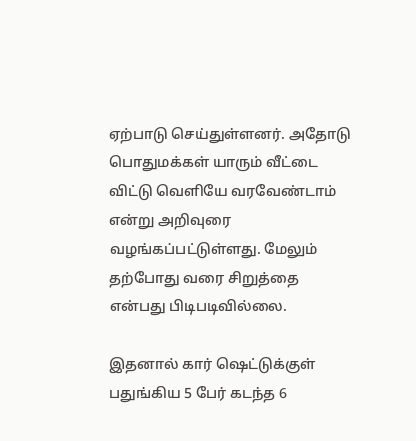ஏற்பாடு செய்துள்ளனர். அதோடு பொதுமக்கள் யாரும் வீட்டை விட்டு வெளியே வரவேண்டாம் என்று அறிவுரை வழங்கப்பட்டுள்ளது. மேலும் தற்போது வரை சிறுத்தை என்பது பிடிபடிவில்லை.

இதனால் கார் ஷெட்டுக்குள் பதுங்கிய 5 பேர் கடந்த 6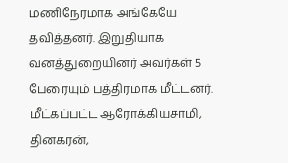மணிநேரமாக அங்கேயே தவித்தனர். இறுதியாக வனத்துறையினர் அவர்கள் 5 பேரையும் பத்திரமாக மீட்டனர். மீட்கப்பட்ட ஆரோக்கியசாமி, தினகரன்,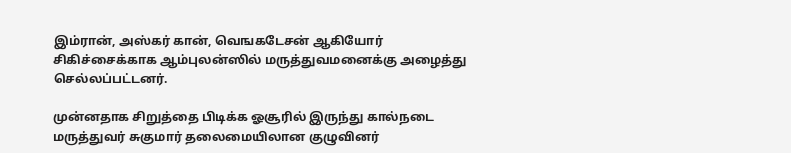இம்ரான், அஸ்கர் கான், வெஙகடேசன் ஆகியோர் சிகிச்சைக்காக ஆம்புலன்ஸில் மருத்துவமனைக்கு அழைத்து செல்லப்பட்டனர்.

முன்னதாக சிறுத்தை பிடிக்க ஓசூரில் இருந்து கால்நடை மருத்துவர் சுகுமார் தலைமையிலான குழுவினர்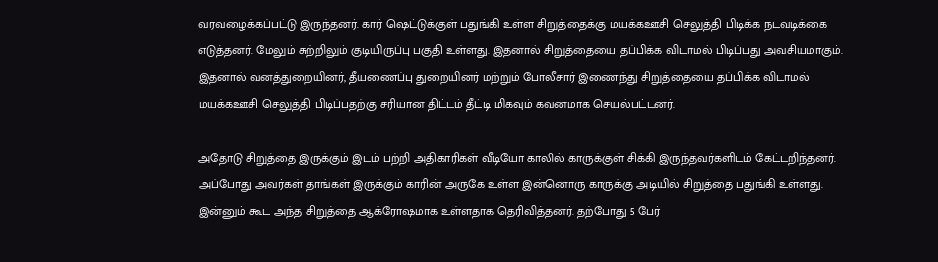வரவழைக்கப்பட்டு இருந்தனர். கார் ஷெட்டுக்குள் பதுங்கி உள்ள சிறுத்தைக்கு மயக்கஊசி செலுத்தி பிடிக்க நடவடிக்கை எடுத்தனர். மேலும் சுற்றிலும் குடியிருப்பு பகுதி உள்ளது. இதனால் சிறுத்தையை தப்பிக்க விடாமல் பிடிப்பது அவசியமாகும். இதனால் வனத்துறையினர், தீயணைப்பு துறையினர் மற்றும் போலீசார் இணைந்து சிறுத்தையை தப்பிக்க விடாமல் மயக்கஊசி செலுத்தி பிடிப்பதற்கு சரியான திட்டம் தீட்டி மிகவும் கவனமாக செயல்பட்டனர்.

அதோடு சிறுத்தை இருக்கும் இடம் பற்றி அதிகாரிகள் வீடியோ காலில் காருக்குள் சிக்கி இருந்தவர்களிடம் கேட்டறிந்தனர். அப்போது அவர்கள் தாங்கள் இருக்கும் காரின் அருகே உள்ள இன்னொரு காருக்கு அடியில் சிறுத்தை பதுங்கி உள்ளது. இன்னும் கூட அந்த சிறுத்தை ஆக்ரோஷமாக உள்ளதாக தெரிவித்தனர். தற்போது 5 பேர்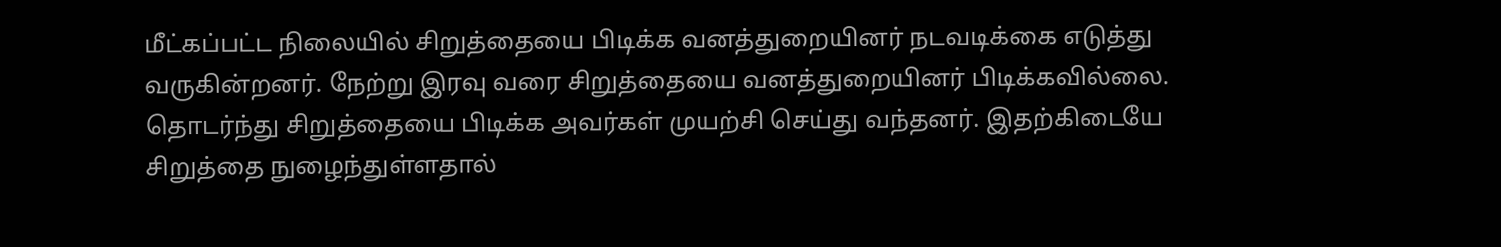மீட்கப்பட்ட நிலையில் சிறுத்தையை பிடிக்க வனத்துறையினர் நடவடிக்கை எடுத்து வருகின்றனர். நேற்று இரவு வரை சிறுத்தையை வனத்துறையினர் பிடிக்கவில்லை. தொடர்ந்து சிறுத்தையை பிடிக்க அவர்கள் முயற்சி செய்து வந்தனர். இதற்கிடையே சிறுத்தை நுழைந்துள்ளதால்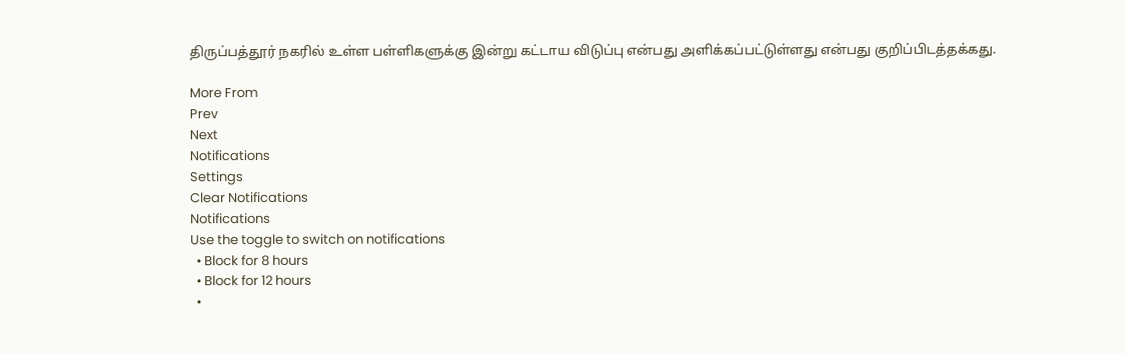திருப்பத்தூர் நகரில் உள்ள பள்ளிகளுக்கு இன்று கட்டாய விடுப்பு என்பது அளிக்கப்பட்டுள்ளது என்பது குறிப்பிடத்தக்கது.

More From
Prev
Next
Notifications
Settings
Clear Notifications
Notifications
Use the toggle to switch on notifications
  • Block for 8 hours
  • Block for 12 hours
  •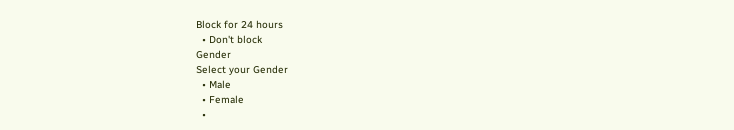Block for 24 hours
  • Don't block
Gender
Select your Gender
  • Male
  • Female
  •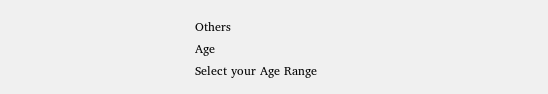Others
Age
Select your Age Range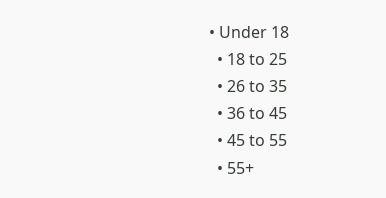• Under 18
  • 18 to 25
  • 26 to 35
  • 36 to 45
  • 45 to 55
  • 55+